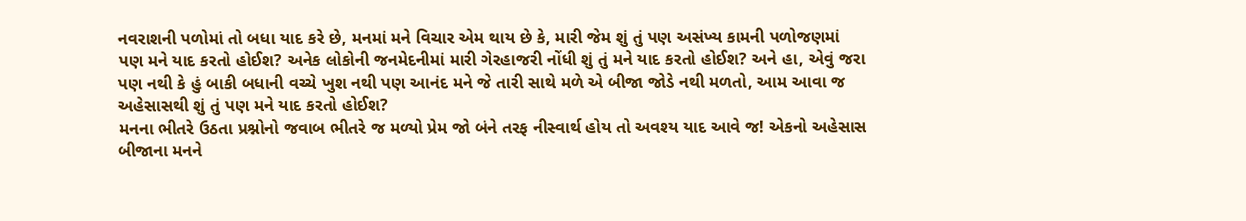નવરાશની પળોમાં તો બધા યાદ કરે છે, મનમાં મને વિચાર એમ થાય છે કે, મારી જેમ શું તું પણ અસંખ્ય કામની પળોજણમાં પણ મને યાદ કરતો હોઈશ? અનેક લોકોની જનમેદનીમાં મારી ગેરહાજરી નોંધી શું તું મને યાદ કરતો હોઈશ? અને હા, એવું જરા પણ નથી કે હું બાકી બધાની વચ્ચે ખુશ નથી પણ આનંદ મને જે તારી સાથે મળે એ બીજા જોડે નથી મળતો, આમ આવા જ અહેસાસથી શું તું પણ મને યાદ કરતો હોઈશ?
મનના ભીતરે ઉઠતા પ્રશ્નોનો જવાબ ભીતરે જ મળ્યો પ્રેમ જો બંને તરફ નીસ્વાર્થ હોય તો અવશ્ય યાદ આવે જ! એકનો અહેસાસ બીજાના મનને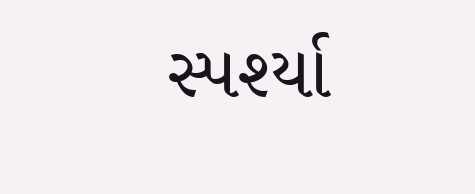સ્પર્શ્યા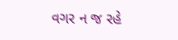વગર ન જ રહે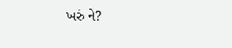ખરું ને?